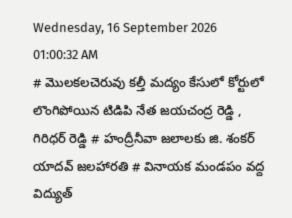Wednesday, 16 September 2026 01:00:32 AM
# మొలకలచెరువు కల్తీ మద్యం కేసులో కోర్టులో లొంగిపోయిన టిడిపి నేత జయచంద్ర రెడ్డి , గిరిధర్ రెడ్డి # హంద్రీనీవా జలాలకు జి. శంకర్ యాదవ్ జలహారతి # వినాయక మండపం వద్ద విద్యుత్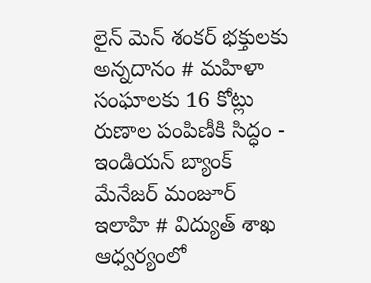లైన్ మెన్ శంకర్ భక్తులకు అన్నదానం # మహిళా సంఘాలకు 16 కోట్లు రుణాల పంపిణీకి సిద్ధం - ఇండియన్ బ్యాంక్ మేనేజర్ మంజూర్ ఇలాహి # విద్యుత్ శాఖ ఆధ్వర్యంలో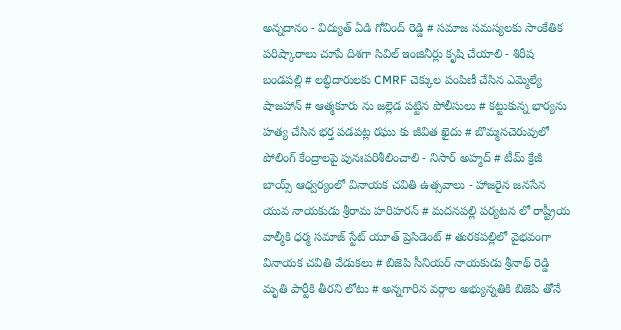అన్నదానం - విద్యుత్ ఏడి గోవింద్ రెడ్డి # సమాజ సమస్యలకు సాంకేతిక పరిష్కారాలు చూపే దిశగా సివిల్ ఇంజినీర్లు కృషి చేయాలి - శిరీష బండపల్లి # లబ్ధిదారులకు CMRF చెక్కుల పంపిణీ చేసిన ఎమ్మెల్యే షాజహాన్ # ఆత్మకూరు ను జల్లెడ పట్టిన పోలీసులు # కట్టుకున్న భార్యను హత్య చేసిన భర్త పడపట్ల రఘు కు జీవిత ఖైదు # బొమ్మనచెరువులో పోలింగ్ కేంద్రాలపై పునఃపరిశీలించాలి - నిసార్ అహ్మద్ # టీమ్ క్రేజీ బాయ్స్ ఆధ్వర్యంలో వినాయక చవితి ఉత్సవాలు - హాజరైన జనసేన యువ నాయకుడు శ్రీరామ హరిహరన్ # మదనపల్లి పర్యటన లో రాష్ట్రీయ వాల్మీకి ధర్మ సమాజ్ స్టేట్ యూత్ ప్రెసిడెంట్ # తురకపల్లిలో వైభవంగా వినాయక చవితి వేడుకలు # బిజెపి సీనియర్ నాయకుడు శ్రీనాథ్ రెడ్డి మృతి పార్టీకి తీరని లోటు # అన్నగారిన వర్గాల అభ్యున్నతికి బిజెపి తోనే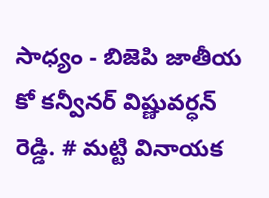సాధ్యం - బిజెపి జాతీయ కో కన్వీనర్ విష్ణువర్ధన్ రెడ్డి. # మట్టి వినాయక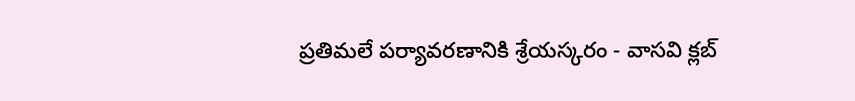ప్రతిమలే పర్యావరణానికి శ్రేయస్కరం - వాసవి క్లబ్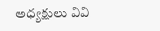అధ్యక్షులు వివి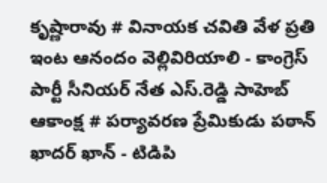కృష్ణారావు # వినాయక చవితి వేళ ప్రతి ఇంట ఆనందం వెల్లివిరియాలి - కాంగ్రెస్ పార్టీ సీనియర్ నేత ఎస్.రెడ్డి సాహెబ్ ఆకాంక్ష # పర్యావరణ ప్రేమికుడు పఠాన్ ఖాదర్ ఖాన్ - టిడిపి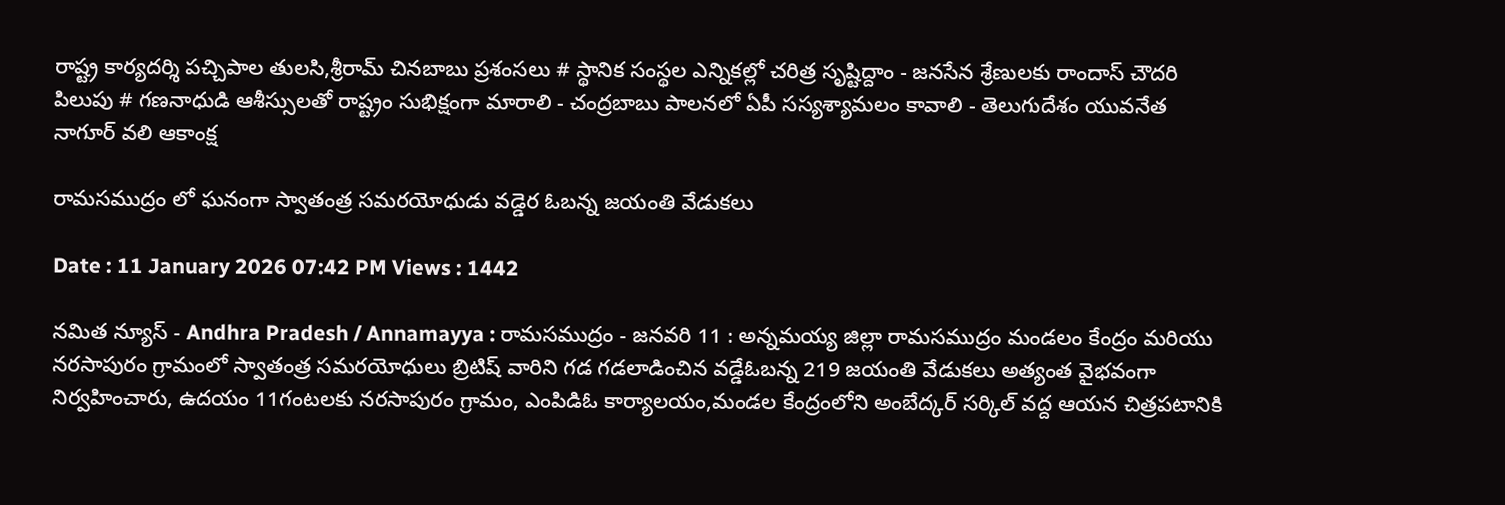రాష్ట్ర కార్యదర్శి పచ్చిపాల తులసి,శ్రీరామ్ చినబాబు ప్రశంసలు # స్థానిక సంస్థల ఎన్నికల్లో చరిత్ర సృష్టిద్దాం - జనసేన శ్రేణులకు రాందాస్ చౌదరి పిలుపు # గణనాధుడి ఆశీస్సులతో రాష్ట్రం సుభిక్షంగా మారాలి - చంద్రబాబు పాలనలో ఏపీ సస్యశ్యామలం కావాలి - తెలుగుదేశం యువనేత నాగూర్ వలి ఆకాంక్ష

రామసముద్రం లో ఘనంగా స్వాతంత్ర సమరయోధుడు వడ్డెర ఓబన్న జయంతి వేడుకలు

Date : 11 January 2026 07:42 PM Views : 1442

నమిత న్యూస్ - Andhra Pradesh / Annamayya : రామసముద్రం - జనవరి 11 : అన్నమయ్య జిల్లా రామసముద్రం మండలం కేంద్రం మరియు నరసాపురం గ్రామంలో స్వాతంత్ర సమరయోధులు బ్రిటిష్ వారిని గడ గడలాడించిన వడ్డేఓబన్న 219 జయంతి వేడుకలు అత్యంత వైభవంగా నిర్వహించారు, ఉదయం 11గంటలకు నరసాపురం గ్రామం, ఎంపిడిఓ కార్యాలయం,మండల కేంద్రంలోని అంబేద్కర్ సర్కిల్ వద్ద ఆయన చిత్రపటానికి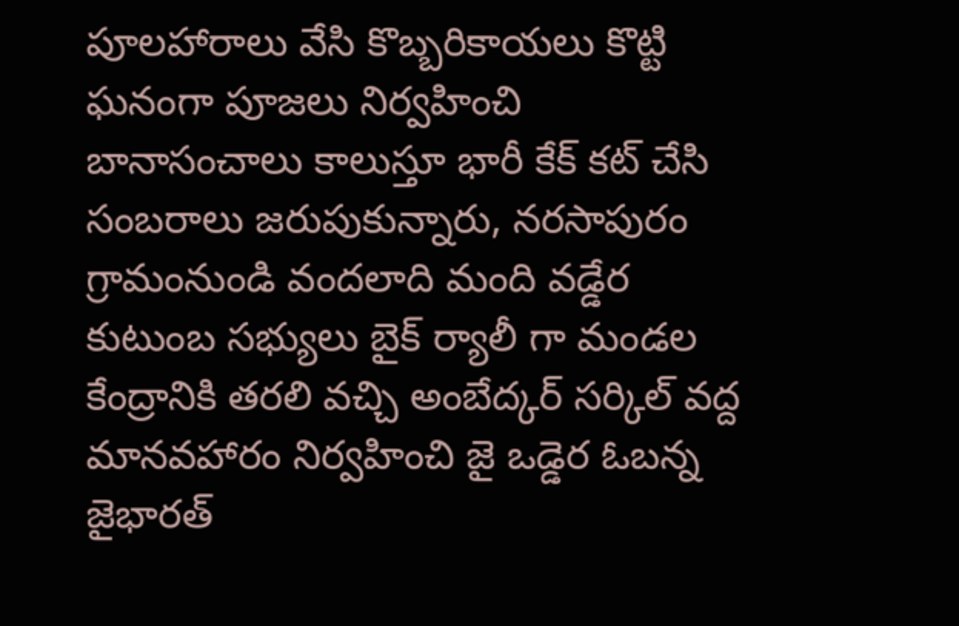పూలహారాలు వేసి కొబ్బరికాయలు కొట్టి ఘనంగా పూజలు నిర్వహించి బానాసంచాలు కాలుస్తూ భారీ కేక్ కట్ చేసి సంబరాలు జరుపుకున్నారు, నరసాపురం గ్రామంనుండి వందలాది మంది వడ్డేర కుటుంబ సభ్యులు బైక్ ర్యాలీ గా మండల కేంద్రానికి తరలి వచ్చి అంబేద్కర్ సర్కిల్ వద్ద మానవహారం నిర్వహించి జై ఒడ్డెర ఓబన్న జైభారత్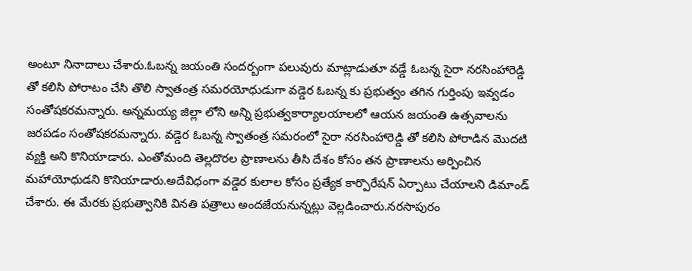అంటూ నినాదాలు చేశారు.ఓబన్న జయంతి సందర్బంగా పలువురు మాట్లాడుతూ వడ్డే ఓబన్న సైరా నరసింహారెడ్డి తో కలిసి పోరాటం చేసి తొలి స్వాతంత్ర సమరయోధుడుగా వడ్డెర ఓబన్న కు ప్రభుత్వం తగిన గుర్తింపు ఇవ్వడం సంతోషకరమన్నారు. అన్నమయ్య జిల్లా లోని అన్ని ప్రభుత్వకార్యాలయాలలో ఆయన జయంతి ఉత్సవాలను జరపడం సంతోషకరమన్నారు. వడ్డెర ఓబన్న స్వాతంత్ర సమరంలో సైరా నరసింహారెడ్డి తో కలిసి పోరాడిన మొదటి వ్యక్తి అని కొనియాడారు. ఎంతోమంది తెల్లదొరల ప్రాణాలను తీసి దేశం కోసం తన ప్రాణాలను అర్పించిన మహాయోధుడని కొనియాడారు.అదేవిధంగా వడ్డెర కులాల కోసం ప్రత్యేక కార్పొరేషన్ ఏర్పాటు చేయాలని డిమాండ్ చేశారు. ఈ మేరకు ప్రభుత్వానికి వినతి పత్రాలు అందజేయనున్నట్లు వెల్లడించారు.నరసాపురం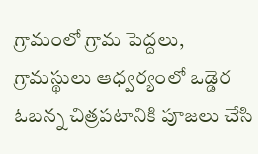గ్రామంలో గ్రామ పెద్దలు, గ్రామస్థులు ఆధ్వర్యంలో ఒడ్డెర ఓబన్న చిత్రపటానికి పూజలు చేసి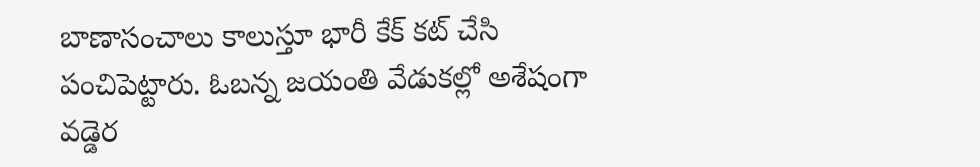బాణాసంచాలు కాలుస్తూ భారీ కేక్ కట్ చేసి పంచిపెట్టారు. ఓబన్న జయంతి వేడుకల్లో అశేషంగా వడ్డెర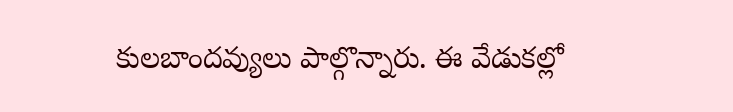కులబాందవ్యులు పాల్గొన్నారు. ఈ వేడుకల్లో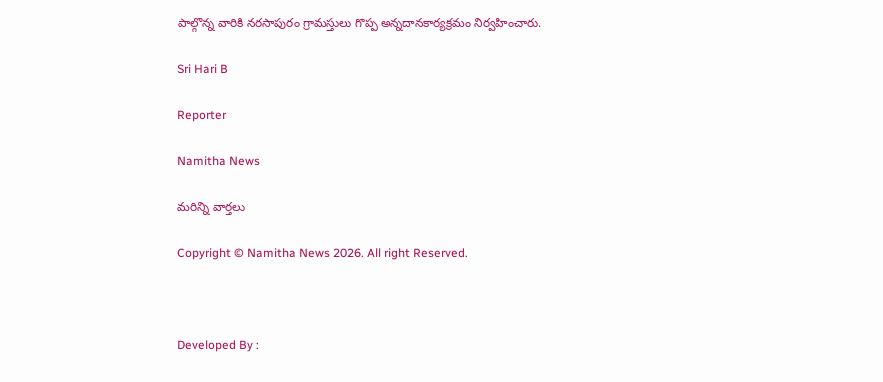పాల్గొన్న వారికి నరసాపురం గ్రామస్తులు గొప్ప అన్నదానకార్యక్రమం నిర్వహించారు.

Sri Hari B

Reporter

Namitha News

మరిన్ని వార్తలు

Copyright © Namitha News 2026. All right Reserved.



Developed By :